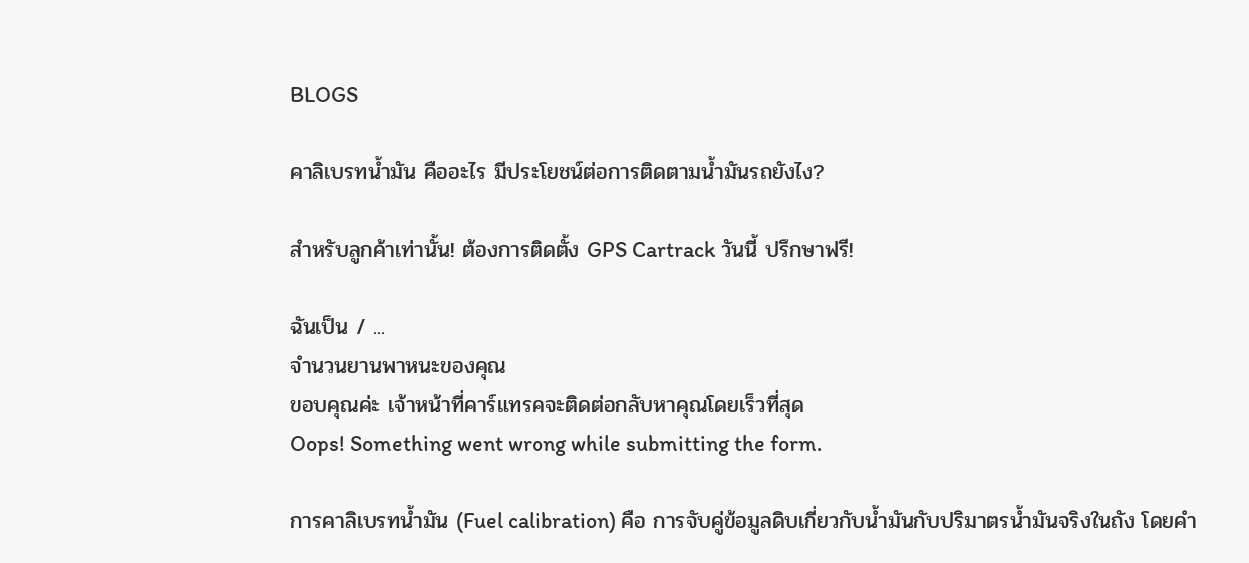BLOGS

คาลิเบรทน้ำมัน คืออะไร มีประโยชน์ต่อการติดตามน้ำมันรถยังไง?

สำหรับลูกค้าเท่านั้น! ต้องการติดตั้ง GPS Cartrack วันนี้ ปรึกษาฟรี!

ฉันเป็น / ...
จำนวนยานพาหนะของคุณ
ขอบคุณค่ะ เจ้าหน้าที่คาร์แทรคจะติดต่อกลับหาคุณโดยเร็วที่สุด
Oops! Something went wrong while submitting the form.

การคาลิเบรทน้ำมัน (Fuel calibration) คือ การจับคู่ข้อมูลดิบเกี่ยวกับน้ำมันกับปริมาตรน้ำมันจริงในถัง โดยคำ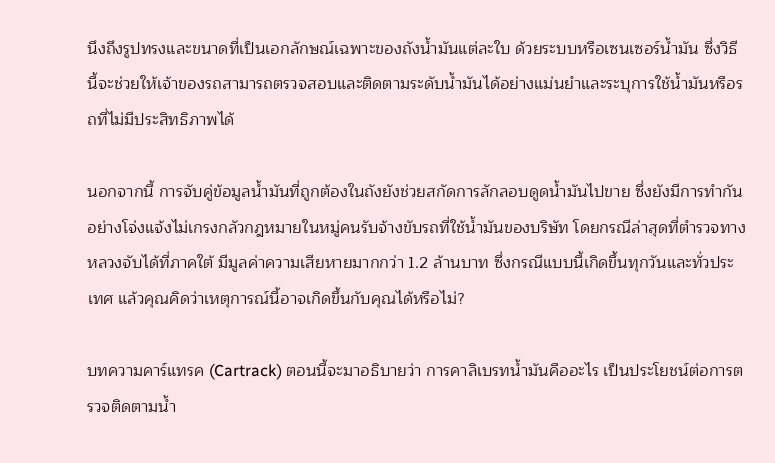นึงถึงรูปทรงและขนาดที่เป็นเอกลักษณ์เฉพาะของถังน้ำมันแต่ละใบ ด้วยระบบหรือเซนเซอร์น้ำมัน ซึ่งวิธีนี้จะช่วยให้เจ้าของรถสามารถตรวจสอบและติดตามระดับน้ำมันได้อย่างแม่นยำและระบุการใช้น้ำมันหรือรถที่ไม่มีประสิทธิภาพได้

นอกจากนี้ การจับคู่ข้อมูลน้ำมันที่ถูกต้องในถังยังช่วยสกัดการลักลอบดูดน้ำมันไปขาย ซึ่งยังมีการทำกันอย่างโจ่งแจ้งไม่เกรงกลัวกฎหมายในหมู่คนรับจ้างขับรถที่ใช้น้ำมันของบริษัท โดยกรณีล่าสุดที่ตำรวจทางหลวงจับได้ที่ภาคใต้ มีมูลค่าความเสียหายมากกว่า 1.2 ล้านบาท ซึ่งกรณีแบบนี้เกิดขึ้นทุกวันและทั่วประเทศ แล้วคุณคิดว่าเหตุการณ์นี้อาจเกิดขึ้นกับคุณได้หรือไม่?

บทความคาร์แทรค (Cartrack) ตอนนี้จะมาอธิบายว่า การคาลิเบรทน้ำมันคืออะไร เป็นประโยชน์ต่อการตรวจติดตามน้ำ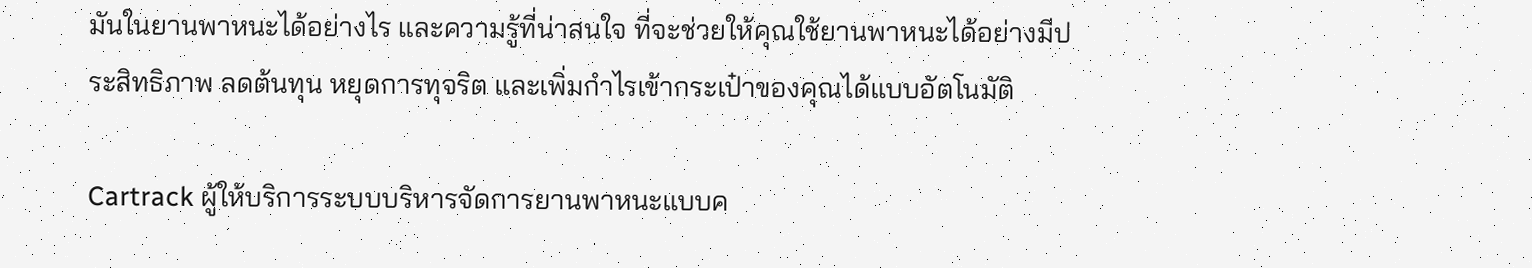มันในยานพาหนะได้อย่างไร และความรู้ที่น่าสนใจ ที่จะช่วยให้คุณใช้ยานพาหนะได้อย่างมีประสิทธิภาพ ลดต้นทุน หยุดการทุจริต และเพิ่มกำไรเข้ากระเป๋าของคุณได้แบบอัตโนมัติ

Cartrack ผู้ให้บริการระบบบริหารจัดการยานพาหนะแบบค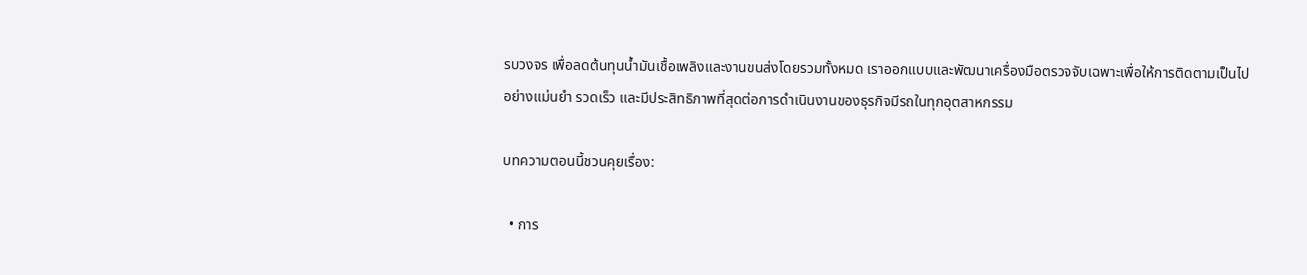รบวงจร เพื่อลดต้นทุนน้ำมันเชื้อเพลิงและงานขนส่งโดยรวมทั้งหมด เราออกแบบและพัฒนาเครื่องมือตรวจจับเฉพาะเพื่อให้การติดตามเป็นไปอย่างแม่นยำ รวดเร็ว และมีประสิทธิภาพที่สุดต่อการดำเนินงานของธุรกิจมีรถในทุกอุตสาหกรรม

บทความตอนนี้ชวนคุยเรื่อง:

  • การ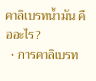คาลิเบรทน้ำมัน คืออะไร?
  • การคาลิเบรท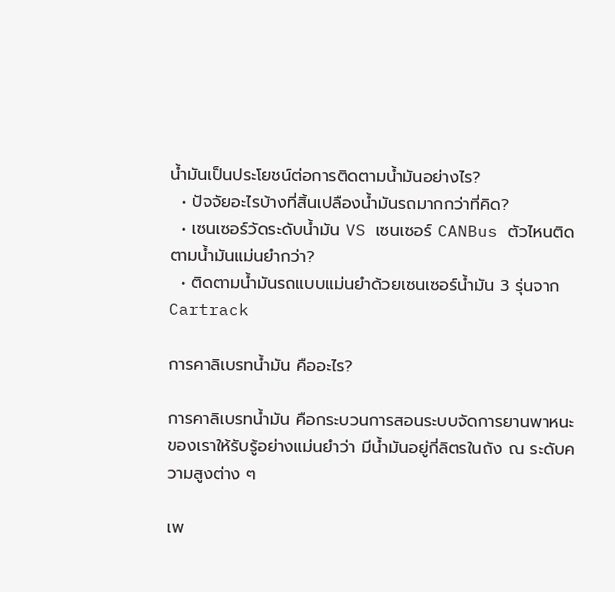น้ำมันเป็นประโยชน์ต่อการติดตามน้ำมันอย่างไร?
  • ปัจจัยอะไรบ้างที่สิ้นเปลืองน้ำมันรถมากกว่าที่คิด?
  • เซนเซอร์วัดระดับน้ำมัน VS เซนเซอร์ CANBus ตัวไหนติดตามน้ำมันแม่นยำกว่า?
  • ติดตามน้ำมันรถแบบแม่นยำด้วยเซนเซอร์น้ำมัน 3 รุ่นจาก Cartrack

การคาลิเบรทน้ำมัน คืออะไร?

การคาลิเบรทน้ำมัน คือกระบวนการสอนระบบจัดการยานพาหนะของเราให้รับรู้อย่างแม่นยำว่า มีน้ำมันอยู่กี่ลิตรในถัง ณ ระดับความสูงต่าง ๆ

เพ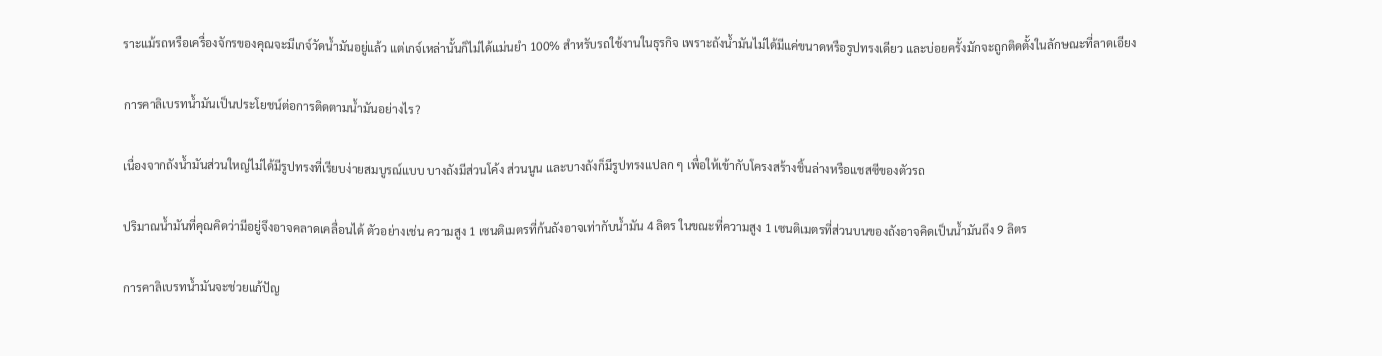ราะแม้รถหรือเครื่องจักรของคุณจะมีเกจ์วัดน้ำมันอยู่แล้ว แต่เกจ์เหล่านั้นก็ไม่ได้แม่นยำ 100% สำหรับรถใช้งานในธุรกิจ เพราะถังน้ำมันไม่ได้มีแค่ขนาดหรือรูปทรงเดียว และบ่อยครั้งมักจะถูกติดตั้งในลักษณะที่ลาดเอียง

การคาลิเบรทน้ำมันเป็นประโยชน์ต่อการติดตามน้ำมันอย่างไร?

เนื่องจากถังน้ำมันส่วนใหญ่ไม่ได้มีรูปทรงที่เรียบง่ายสมบูรณ์แบบ บางถังมีส่วนโค้ง ส่วนนูน และบางถังก็มีรูปทรงแปลก ๆ เพื่อให้เข้ากับโครงสร้างชิ้นล่างหรือแชสซีของตัวรถ

ปริมาณน้ำมันที่คุณคิดว่ามีอยู่จึงอาจคลาดเคลื่อนได้ ตัวอย่างเช่น ความสูง 1 เซนติเมตรที่ก้นถังอาจเท่ากับน้ำมัน 4 ลิตร ในขณะที่ความสูง 1 เซนติเมตรที่ส่วนบนของถังอาจคิดเป็นน้ำมันถึง 9 ลิตร

การคาลิเบรทน้ำมันจะช่วยแก้ปัญ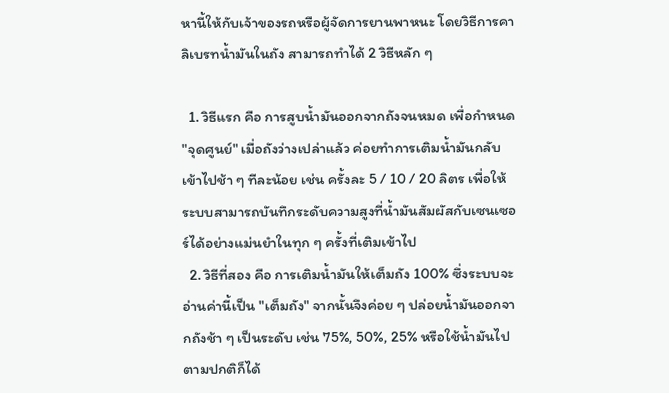หานี้ให้กับเจ้าของรถหรือผู้จัดการยานพาหนะ โดยวิธีการคาลิเบรทน้ำมันในถัง สามารถทำได้ 2 วิธีหลัก ๆ

  1. วิธีแรก คือ การสูบน้ำมันออกจากถังจนหมด เพื่อกำหนด "จุดศูนย์" เมื่อถังว่างเปล่าแล้ว ค่อยทำการเติมน้ำมันกลับเข้าไปช้า ๆ ทีละน้อย เช่น ครั้งละ 5 / 10 / 20 ลิตร เพื่อให้ระบบสามารถบันทึกระดับความสูงที่น้ำมันสัมผัสกับเซนเซอร์ได้อย่างแม่นยำในทุก ๆ ครั้งที่เติมเข้าไป
  2. วิธีที่สอง คือ การเติมน้ำมันให้เต็มถัง 100% ซึ่งระบบจะอ่านค่านี้เป็น "เต็มถัง" จากนั้นจึงค่อย ๆ ปล่อยน้ำมันออกจากถังช้า ๆ เป็นระดับ เช่น 75%, 50%, 25% หรือใช้น้ำมันไปตามปกติก็ได้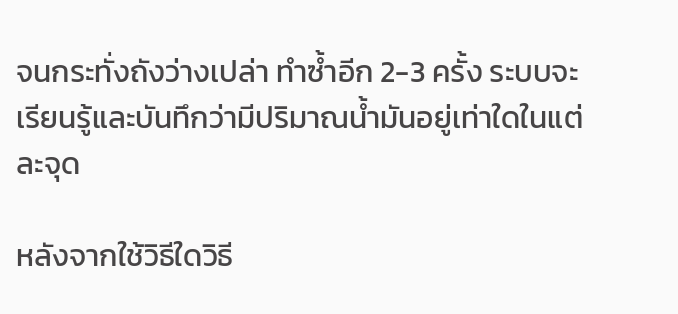จนกระทั่งถังว่างเปล่า ทำซ้ำอีก 2-3 ครั้ง ระบบจะเรียนรู้และบันทึกว่ามีปริมาณน้ำมันอยู่เท่าใดในแต่ละจุด

หลังจากใช้วิธีใดวิธี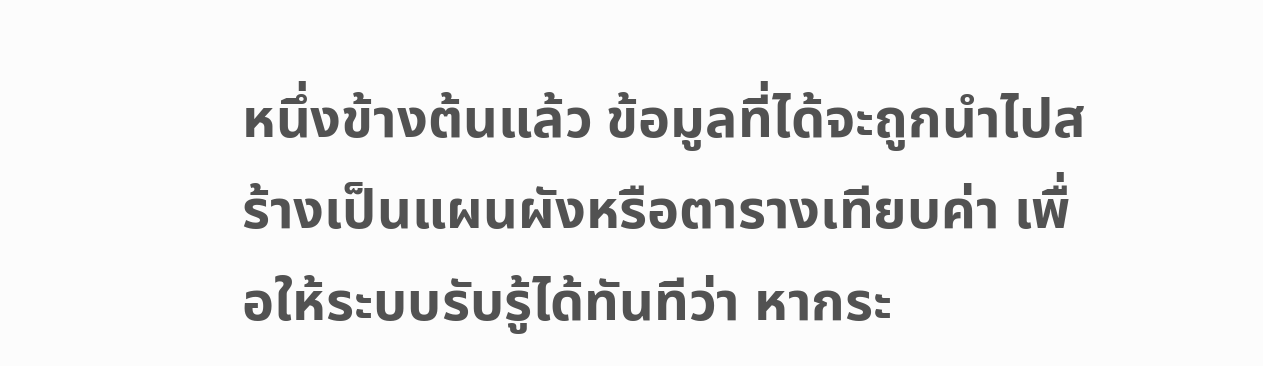หนึ่งข้างต้นแล้ว ข้อมูลที่ได้จะถูกนำไปสร้างเป็นแผนผังหรือตารางเทียบค่า เพื่อให้ระบบรับรู้ได้ทันทีว่า หากระ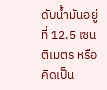ดับน้ำมันอยู่ที่ 12.5 เซนติเมตร หรือคิดเป็น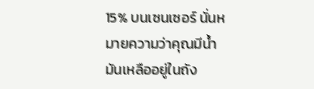15% บนเซนเซอร์ นั่นหมายความว่าคุณมีน้ำมันเหลืออยู่ในถัง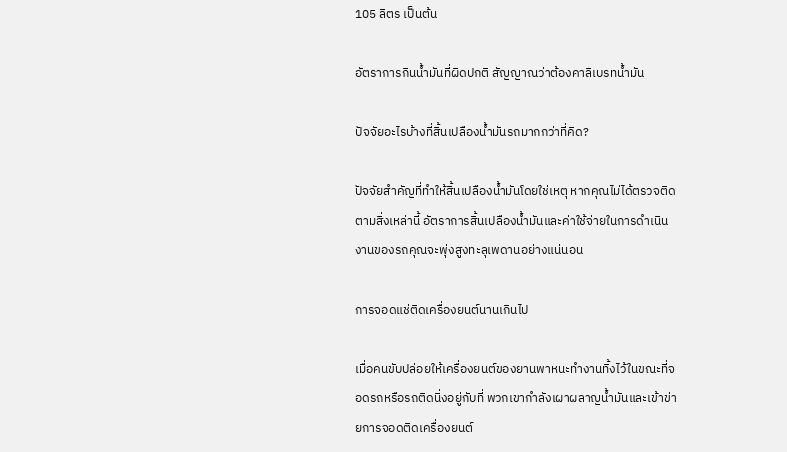105 ลิตร เป็นต้น

อัตราการกินน้ำมันที่ผิดปกติ สัญญาณว่าต้องคาลิเบรทน้ำมัน

ปัจจัยอะไรบ้างที่สิ้นเปลืองน้ำมันรถมากกว่าที่คิด?

ปัจจัยสำคัญที่ทำให้สิ้นเปลืองน้ำมันโดยใช่เหตุ หากคุณไม่ได้ตรวจติดตามสิ่งเหล่านี้ อัตราการสิ้นเปลืองน้ำมันและค่าใช้จ่ายในการดำเนินงานของรถคุณจะพุ่งสูงทะลุเพดานอย่างแน่นอน

การจอดแช่ติดเครื่องยนต์นานเกินไป

เมื่อคนขับปล่อยให้เครื่องยนต์ของยานพาหนะทำงานทิ้งไว้ในขณะที่จอดรถหรือรถติดนิ่งอยู่กับที่ พวกเขากำลังเผาผลาญน้ำมันและเข้าข่ายการจอดติดเครื่องยนต์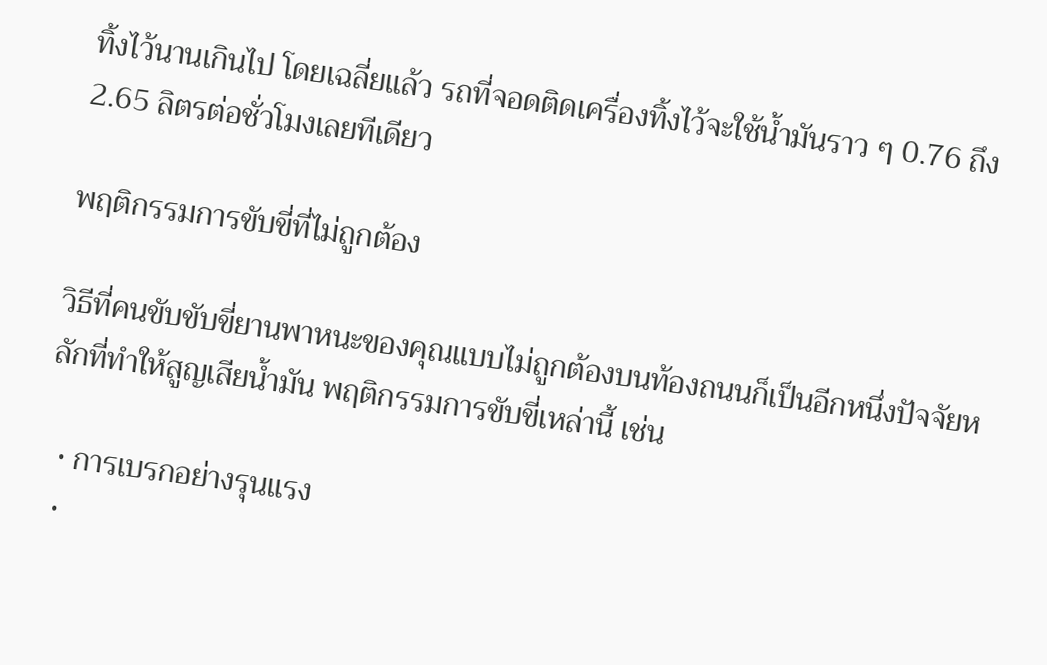ทิ้งไว้นานเกินไป โดยเฉลี่ยแล้ว รถที่จอดติดเครื่องทิ้งไว้จะใช้น้ำมันราว ๆ 0.76 ถึง 2.65 ลิตรต่อชั่วโมงเลยทีเดียว

พฤติกรรมการขับขี่ที่ไม่ถูกต้อง

วิธีที่คนขับขับขี่ยานพาหนะของคุณแบบไม่ถูกต้องบนท้องถนนก็เป็นอีกหนึ่งปัจจัยหลักที่ทำให้สูญเสียน้ำมัน พฤติกรรมการขับขี่เหล่านี้ เช่น

  • การเบรกอย่างรุนแรง
  •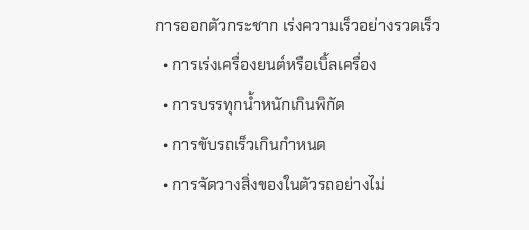การออกตัวกระชาก เร่งความเร็วอย่างรวดเร็ว
  • การเร่งเครื่องยนต์หรือเบิ้ลเครื่อง
  • การบรรทุกน้ำหนักเกินพิกัด
  • การขับรถเร็วเกินกำหนด
  • การจัดวางสิ่งของในตัวรถอย่างไม่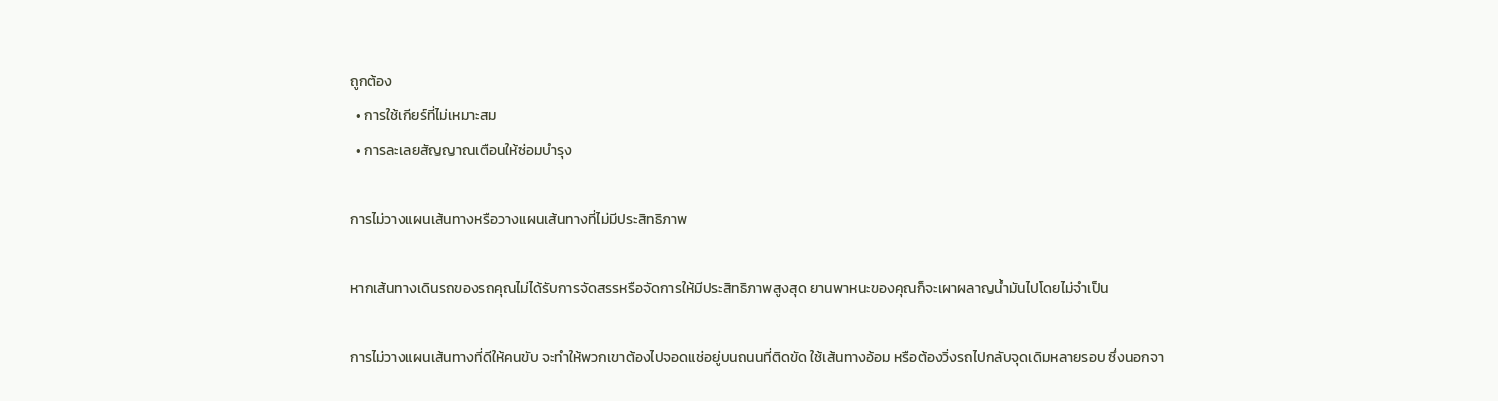ถูกต้อง
  • การใช้เกียร์ที่ไม่เหมาะสม
  • การละเลยสัญญาณเตือนให้ซ่อมบำรุง

การไม่วางแผนเส้นทางหรือวางแผนเส้นทางที่ไม่มีประสิทธิภาพ

หากเส้นทางเดินรถของรถคุณไม่ได้รับการจัดสรรหรือจัดการให้มีประสิทธิภาพสูงสุด ยานพาหนะของคุณก็จะเผาผลาญน้ำมันไปโดยไม่จำเป็น

การไม่วางแผนเส้นทางที่ดีให้คนขับ จะทำให้พวกเขาต้องไปจอดแช่อยู่บนถนนที่ติดขัด ใช้เส้นทางอ้อม หรือต้องวิ่งรถไปกลับจุดเดิมหลายรอบ ซึ่งนอกจา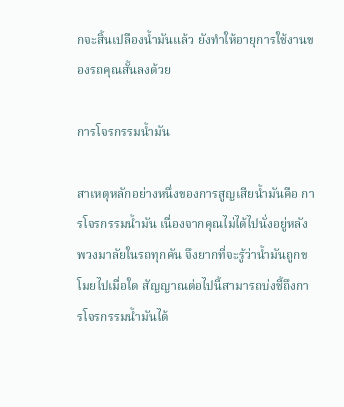กจะสิ้นเปลืองน้ำมันแล้ว ยังทำให้อายุการใช้งานของรถคุณสั้นลงด้วย

การโจรกรรมน้ำมัน

สาเหตุหลักอย่างหนึ่งของการสูญเสียน้ำมันคือ การโจรกรรมน้ำมัน เนื่องจากคุณไม่ได้ไปนั่งอยู่หลังพวงมาลัยในรถทุกคัน จึงยากที่จะรู้ว่าน้ำมันถูกขโมยไปเมื่อใด สัญญาณต่อไปนี้สามารถบ่งชี้ถึงการโจรกรรมน้ำมันได้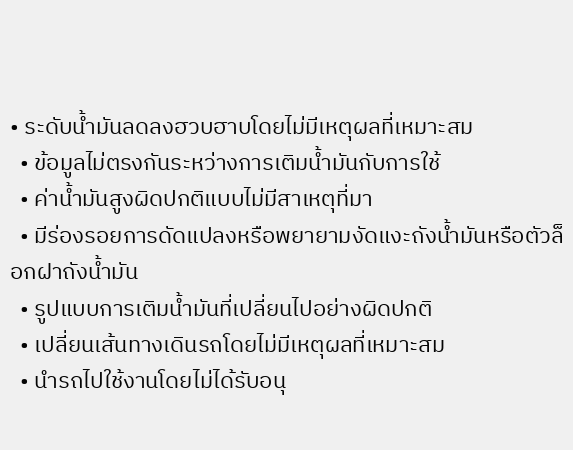• ระดับน้ำมันลดลงฮวบฮาบโดยไม่มีเหตุผลที่เหมาะสม
  • ข้อมูลไม่ตรงกันระหว่างการเติมน้ำมันกับการใช้
  • ค่าน้ำมันสูงผิดปกติแบบไม่มีสาเหตุที่มา
  • มีร่องรอยการดัดแปลงหรือพยายามงัดแงะถังน้ำมันหรือตัวล็อกฝาถังน้ำมัน
  • รูปแบบการเติมน้ำมันที่เปลี่ยนไปอย่างผิดปกติ
  • เปลี่ยนเส้นทางเดินรถโดยไม่มีเหตุผลที่เหมาะสม
  • นำรถไปใช้งานโดยไม่ได้รับอนุ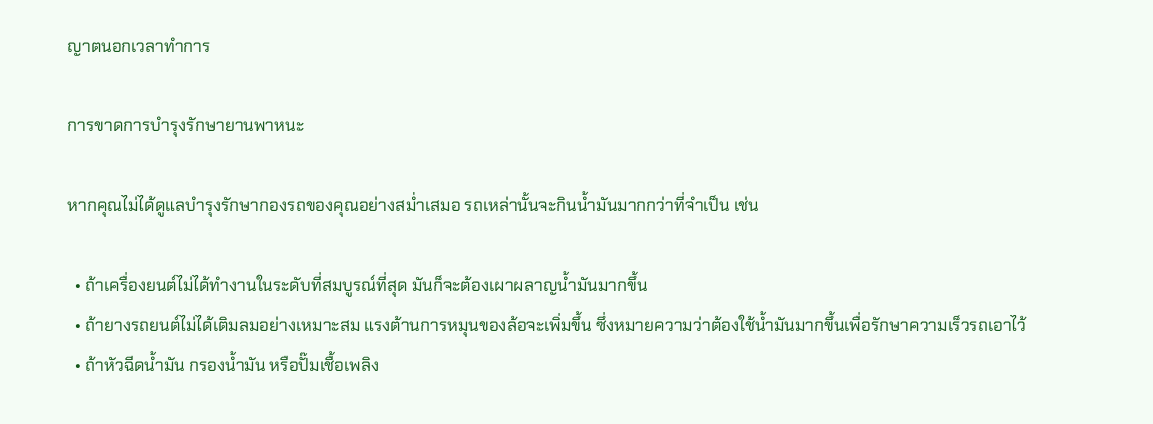ญาตนอกเวลาทำการ

การขาดการบำรุงรักษายานพาหนะ

หากคุณไม่ได้ดูแลบำรุงรักษากองรถของคุณอย่างสม่ำเสมอ รถเหล่านั้นจะกินน้ำมันมากกว่าที่จำเป็น เช่น

  • ถ้าเครื่องยนต์ไม่ได้ทำงานในระดับที่สมบูรณ์ที่สุด มันก็จะต้องเผาผลาญน้ำมันมากขึ้น
  • ถ้ายางรถยนต์ไม่ได้เติมลมอย่างเหมาะสม แรงต้านการหมุนของล้อจะเพิ่มขึ้น ซึ่งหมายความว่าต้องใช้น้ำมันมากขึ้นเพื่อรักษาความเร็วรถเอาไว้
  • ถ้าหัวฉีดน้ำมัน กรองน้ำมัน หรือปั๊มเชื้อเพลิง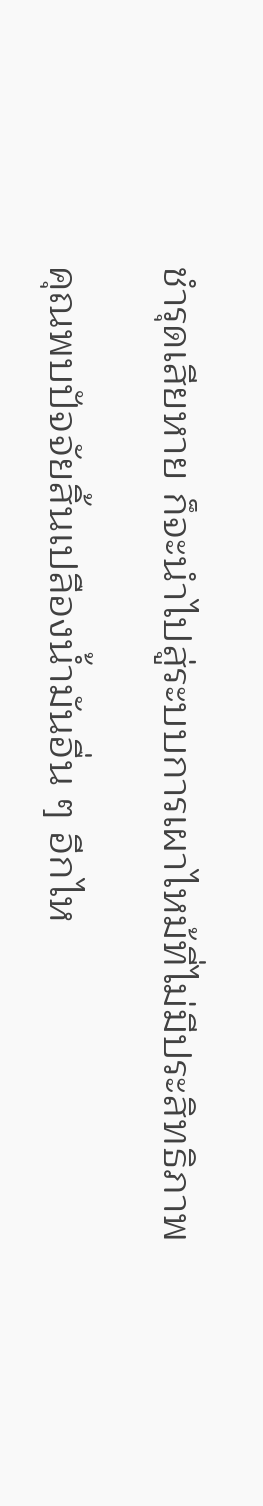ชำรุดเสียหาย ก็จะนำไปสู่ระบบการเผาไหม้ที่ไม่มีประสิทธิภาพ

คุณพบปัจจัยสิ้นเปลืองน้ำมันอื่น ๆ อีกไห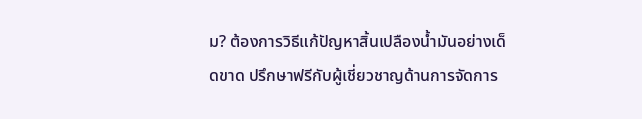ม? ต้องการวิธีแก้ปัญหาสิ้นเปลืองน้ำมันอย่างเด็ดขาด ปรึกษาฟรีกับผู้เชี่ยวชาญด้านการจัดการ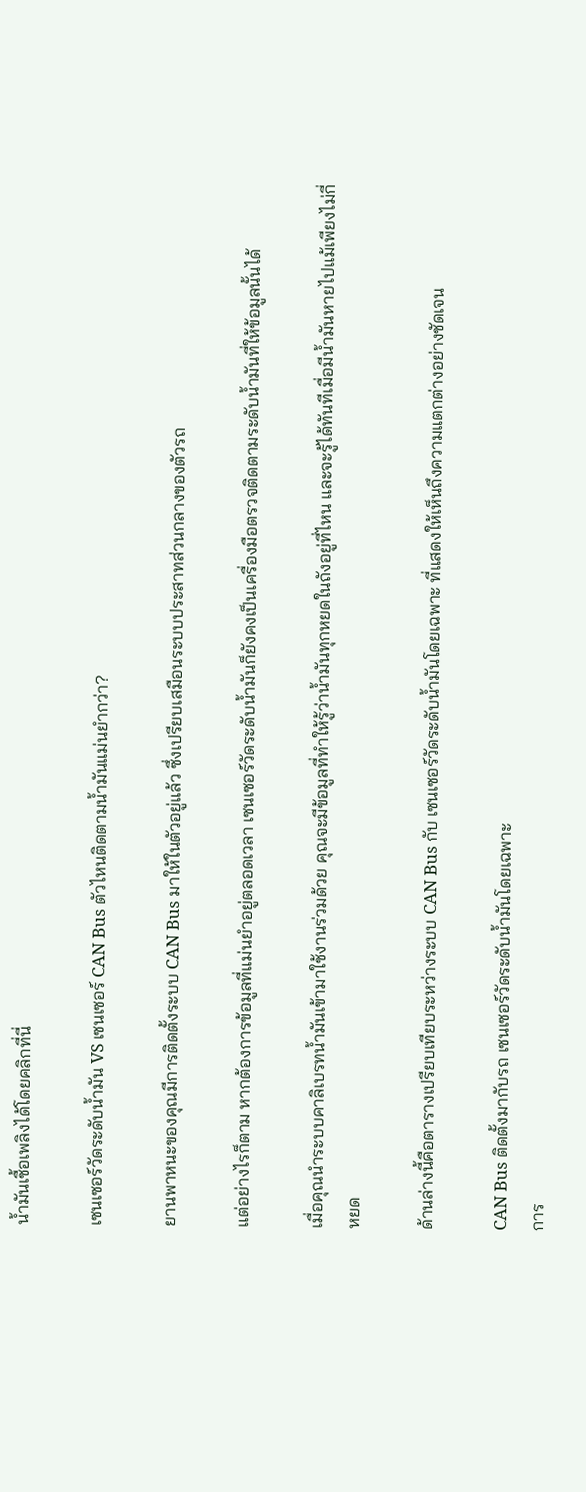น้ำมันเชื้อเพลิงได้โดยคลิกที่นี่

เซนเซอร์วัดระดับน้ำมัน VS เซนเซอร์ CAN Bus ตัวไหนติดตามน้ำมันแม่นยำกว่า?

ยานพาหนะของคุณมีการติดตั้งระบบ CAN Bus มาให้ในตัวอยู่แล้ว ซึ่งเปรียบเสมือนระบบประสาทส่วนกลางของตัวรถ

แต่อย่างไรก็ตาม หากต้องการข้อมูลที่แม่นยำอยู่ตลอดเวลา เซนเซอร์วัดระดับน้ำมันก็ยังคงเป็นเครื่องมือตรวจติดตามระดับน้ำมันที่ให้ข้อมูลนั้นได้

เมื่อคุณนำระบบคาลิเบรทน้ำมันเข้ามาใช้งานร่วมด้วย คุณจะมีข้อมูลที่ทำให้รู้ว่าน้ำมันทุกหยดในถังอยู่ที่ไหน และจะรู้ได้ทันทีเมื่อมีน้ำมันหายไปแม้เพียงไม่กี่หยด

ด้านล่างนี้คือตารางเปรียบเทียบระหว่างระบบ CAN Bus กับ เซนเซอร์วัดระดับน้ำมันโดยเฉพาะ ที่แสดงให้เห็นถึงความแตกต่างอย่างชัดเจน

CAN Bus ติดตั้งมากับรถ เซนเซอร์วัดระดับน้ำมันโดยเฉพาะ
การ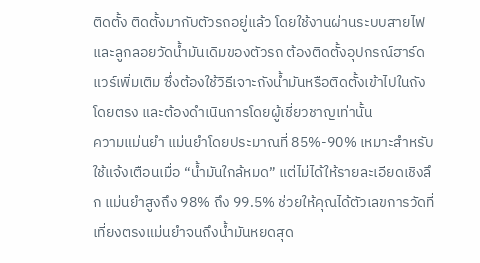ติดตั้ง ติดตั้งมากับตัวรถอยู่แล้ว โดยใช้งานผ่านระบบสายไฟและลูกลอยวัดน้ำมันเดิมของตัวรถ ต้องติดตั้งอุปกรณ์ฮาร์ดแวร์เพิ่มเติม ซึ่งต้องใช้วิธีเจาะถังน้ำมันหรือติดตั้งเข้าไปในถังโดยตรง และต้องดำเนินการโดยผู้เชี่ยวชาญเท่านั้น
ความแม่นยำ แม่นยำโดยประมาณที่ 85%-90% เหมาะสำหรับใช้แจ้งเตือนเมื่อ “น้ำมันใกล้หมด” แต่ไม่ได้ให้รายละเอียดเชิงลึก แม่นยำสูงถึง 98% ถึง 99.5% ช่วยให้คุณได้ตัวเลขการวัดที่เที่ยงตรงแม่นยำจนถึงน้ำมันหยดสุด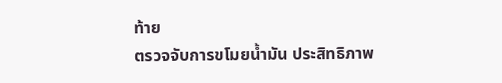ท้าย
ตรวจจับการขโมยน้ำมัน ประสิทธิภาพ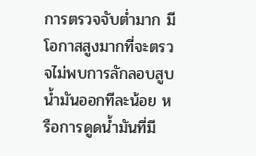การตรวจจับต่ำมาก มีโอกาสสูงมากที่จะตรวจไม่พบการลักลอบสูบน้ำมันออกทีละน้อย หรือการดูดน้ำมันที่มี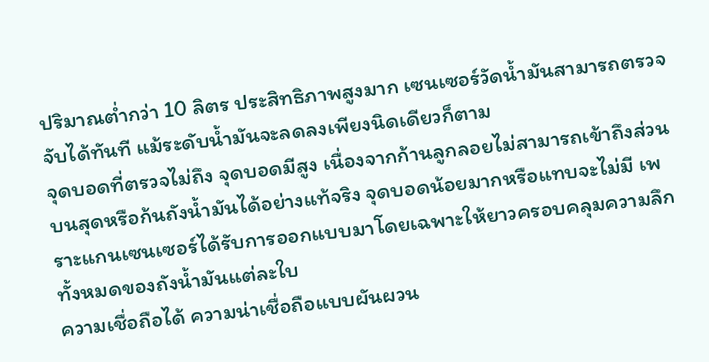ปริมาณต่ำกว่า 10 ลิตร ประสิทธิภาพสูงมาก เซนเซอร์วัดน้ำมันสามารถตรวจจับได้ทันที แม้ระดับน้ำมันจะลดลงเพียงนิดเดียวก็ตาม
จุดบอดที่ตรวจไม่ถึง จุดบอดมีสูง เนื่องจากก้านลูกลอยไม่สามารถเข้าถึงส่วนบนสุดหรือก้นถังน้ำมันได้อย่างแท้จริง จุดบอดน้อยมากหรือแทบจะไม่มี เพราะแกนเซนเซอร์ได้รับการออกแบบมาโดยเฉพาะให้ยาวครอบคลุมความลึกทั้งหมดของถังน้ำมันแต่ละใบ
ความเชื่อถือได้ ความน่าเชื่อถือแบบผันผวน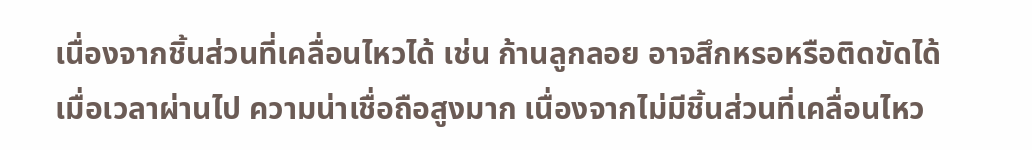เนื่องจากชิ้นส่วนที่เคลื่อนไหวได้ เช่น ก้านลูกลอย อาจสึกหรอหรือติดขัดได้เมื่อเวลาผ่านไป ความน่าเชื่อถือสูงมาก เนื่องจากไม่มีชิ้นส่วนที่เคลื่อนไหว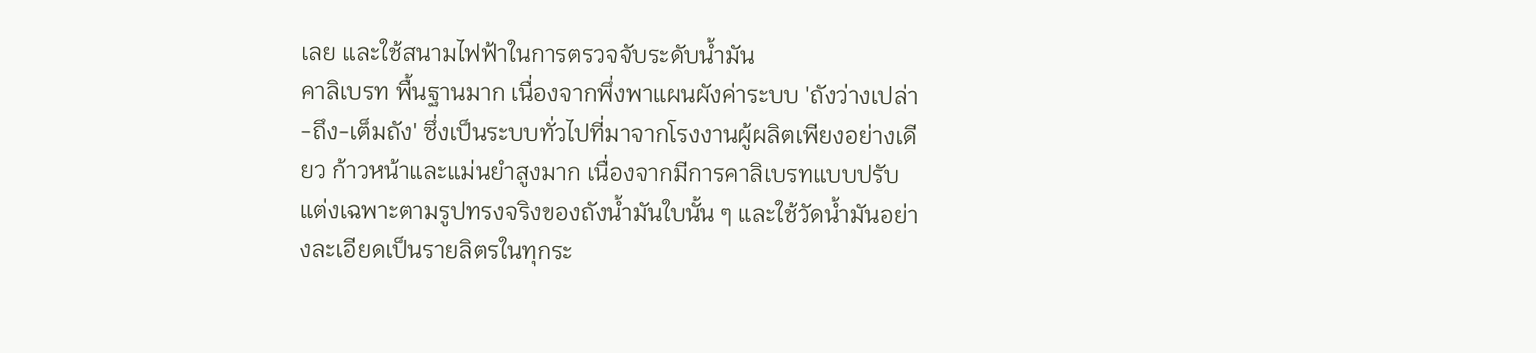เลย และใช้สนามไฟฟ้าในการตรวจจับระดับน้ำมัน
คาลิเบรท พื้นฐานมาก เนื่องจากพึ่งพาแผนผังค่าระบบ 'ถังว่างเปล่า-ถึง-เต็มถัง' ซึ่งเป็นระบบทั่วไปที่มาจากโรงงานผู้ผลิตเพียงอย่างเดียว ก้าวหน้าและแม่นยำสูงมาก เนื่องจากมีการคาลิเบรทแบบปรับแต่งเฉพาะตามรูปทรงจริงของถังน้ำมันใบนั้น ๆ และใช้วัดน้ำมันอย่างละเอียดเป็นรายลิตรในทุกระ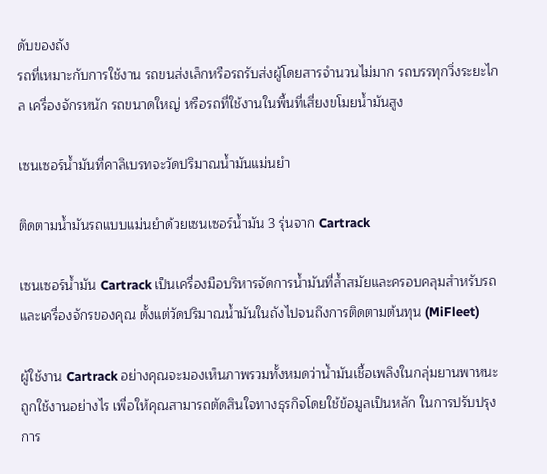ดับของถัง
รถที่เหมาะกับการใช้งาน รถขนส่งเล็กหรือรถรับส่งผู้โดยสารจำนวนไม่มาก รถบรรทุกวิ่งระยะไกล เครื่องจักรหนัก รถขนาดใหญ่ หรือรถที่ใช้งานในพื้นที่เสี่ยงขโมยน้ำมันสูง

เซนเซอร์น้ำมันที่คาลิเบรทจะวัดปริมาณน้ำมันแม่นยำ

ติดตามน้ำมันรถแบบแม่นยำด้วยเซนเซอร์น้ำมัน 3 รุ่นจาก Cartrack

เซนเซอร์น้ำมัน Cartrack เป็นเครื่องมือบริหารจัดการน้ำมันที่ล้ำสมัยและครอบคลุมสำหรับรถและเครื่องจักรของคุณ ตั้งแต่วัดปริมาณน้ำมันในถังไปจนถึงการติดตามต้นทุน (MiFleet)

ผู้ใช้งาน Cartrack อย่างคุณจะมองเห็นภาพรวมทั้งหมดว่าน้ำมันเชื้อเพลิงในกลุ่มยานพาหนะถูกใช้งานอย่างไร เพื่อให้คุณสามารถตัดสินใจทางธุรกิจโดยใช้ข้อมูลเป็นหลัก ในการปรับปรุงการ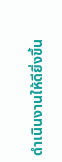ดำเนินงานให้ดียิ่งขึ้น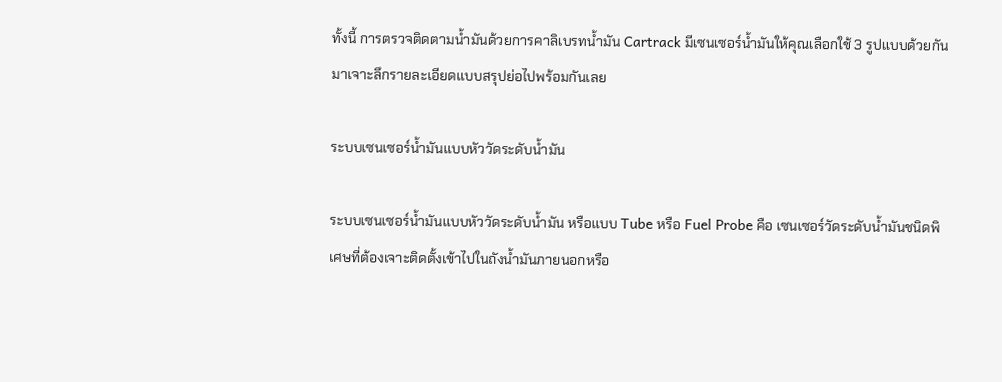ทั้งนี้ การตรวจติดตามน้ำมันด้วยการคาลิเบรทน้ำมัน Cartrack มีเซนเซอร์น้ำมันให้คุณเลือกใช้ 3 รูปแบบด้วยกัน มาเจาะลึกรายละเอียดแบบสรุปย่อไปพร้อมกันเลย

ระบบเซนเซอร์น้ำมันแบบหัววัดระดับน้ำมัน

ระบบเซนเซอร์น้ำมันแบบหัววัดระดับน้ำมัน หรือแบบ Tube หรือ Fuel Probe คือ เซนเซอร์วัดระดับน้ำมันชนิดพิเศษที่ต้องเจาะติดตั้งเข้าไปในถังน้ำมันภายนอกหรือ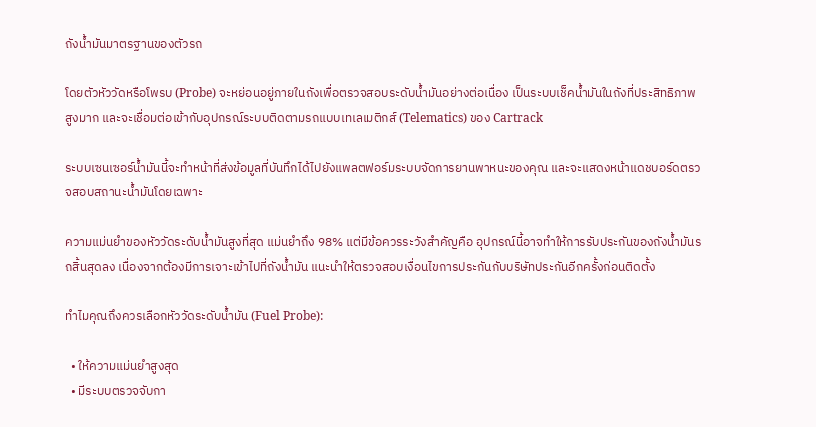ถังน้ำมันมาตรฐานของตัวรถ

โดยตัวหัววัดหรือโพรบ (Probe) จะหย่อนอยู่ภายในถังเพื่อตรวจสอบระดับน้ำมันอย่างต่อเนื่อง เป็นระบบเช็คน้ำมันในถังที่ประสิทธิภาพสูงมาก และจะเชื่อมต่อเข้ากับอุปกรณ์ระบบติดตามรถแบบเทเลเมติกส์ (Telematics) ของ Cartrack

ระบบเซนเซอร์น้ำมันนี้จะทำหน้าที่ส่งข้อมูลที่บันทึกได้ไปยังแพลตฟอร์มระบบจัดการยานพาหนะของคุณ และจะแสดงหน้าแดชบอร์ดตรวจสอบสถานะน้ำมันโดยเฉพาะ

ความแม่นยำของหัววัดระดับน้ำมันสูงที่สุด แม่นยำถึง 98% แต่มีข้อควรระวังสำคัญคือ อุปกรณ์นี้อาจทำให้การรับประกันของถังน้ำมันรถสิ้นสุดลง เนื่องจากต้องมีการเจาะเข้าไปที่ถังน้ำมัน แนะนำให้ตรวจสอบเงื่อนไขการประกันกับบริษัทประกันอีกครั้งก่อนติดตั้ง

ทำไมคุณถึงควรเลือกหัววัดระดับน้ำมัน (Fuel Probe):

  • ให้ความแม่นยำสูงสุด
  • มีระบบตรวจจับกา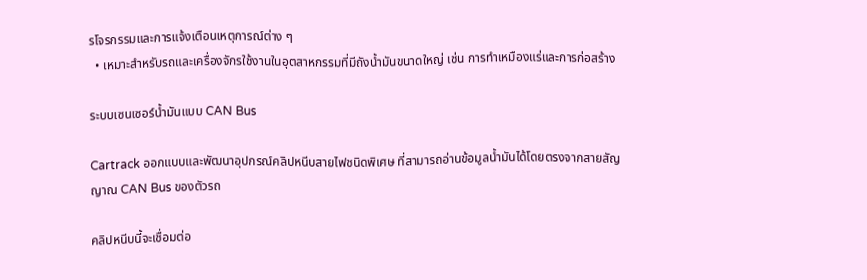รโจรกรรมและการแจ้งเตือนเหตุการณ์ต่าง ๆ
  • เหมาะสำหรับรถและเครื่องจักรใช้งานในอุตสาหกรรมที่มีถังน้ำมันขนาดใหญ่ เช่น การทำเหมืองแร่และการก่อสร้าง

ระบบเซนเซอร์น้ำมันแบบ CAN Bus

Cartrack ออกแบบและพัฒนาอุปกรณ์คลิปหนีบสายไฟชนิดพิเศษ ที่สามารถอ่านข้อมูลน้ำมันได้โดยตรงจากสายสัญญาณ CAN Bus ของตัวรถ

คลิปหนีบนี้จะเชื่อมต่อ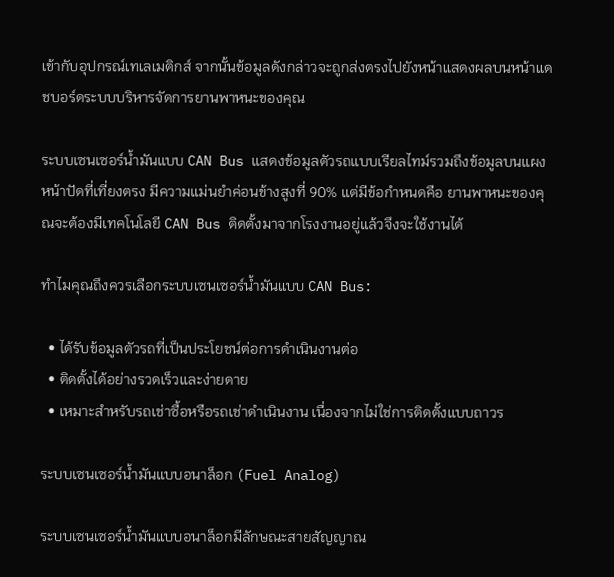เข้ากับอุปกรณ์เทเลเมติกส์ จากนั้นข้อมูลดังกล่าวจะถูกส่งตรงไปยังหน้าแสดงผลบนหน้าแดชบอร์ดระบบบริหารจัดการยานพาหนะของคุณ

ระบบเซนเซอร์น้ำมันแบบ CAN Bus แสดงข้อมูลตัวรถแบบเรียลไทม์รวมถึงข้อมูลบนแผงหน้าปัดที่เที่ยงตรง มีความแม่นยำค่อนข้างสูงที่ 90% แต่มีข้อกำหนดคือ ยานพาหนะของคุณจะต้องมีเทคโนโลยี CAN Bus ติดตั้งมาจากโรงงานอยู่แล้วจึงจะใช้งานได้

ทำไมคุณถึงควรเลือกระบบเซนเซอร์น้ำมันแบบ CAN Bus:

  • ได้รับข้อมูลตัวรถที่เป็นประโยชน์ต่อการดำเนินงานต่อ
  • ติดตั้งได้อย่างรวดเร็วและง่ายดาย
  • เหมาะสำหรับรถเช่าซื้อหรือรถเช่าดำเนินงาน เนื่องจากไม่ใช่การติดตั้งแบบถาวร

ระบบเซนเซอร์น้ำมันแบบอนาล็อก (Fuel Analog)

ระบบเซนเซอร์น้ำมันแบบอนาล็อกมีลักษณะสายสัญญาณ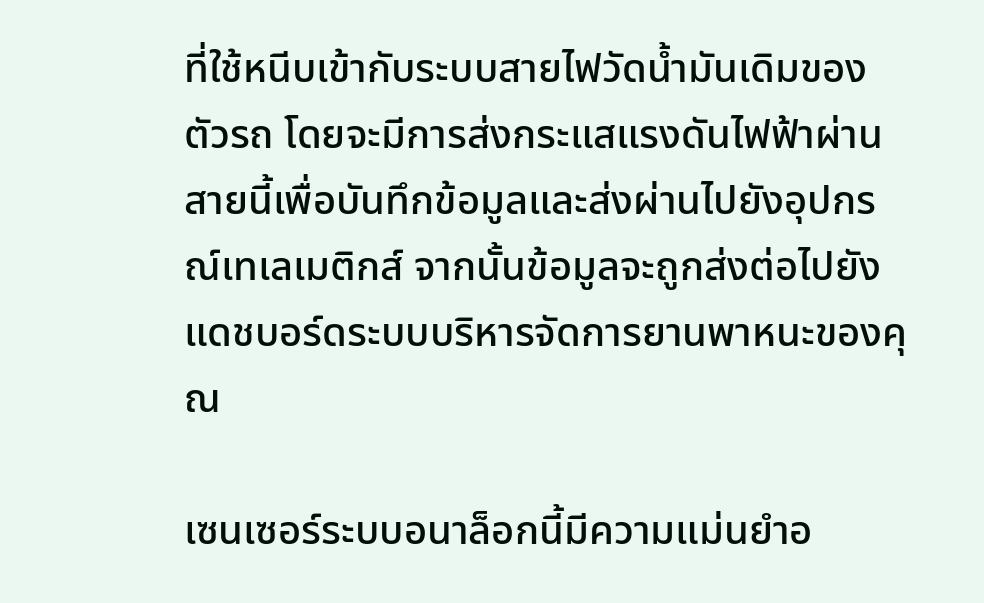ที่ใช้หนีบเข้ากับระบบสายไฟวัดน้ำมันเดิมของตัวรถ โดยจะมีการส่งกระแสแรงดันไฟฟ้าผ่านสายนี้เพื่อบันทึกข้อมูลและส่งผ่านไปยังอุปกรณ์เทเลเมติกส์ จากนั้นข้อมูลจะถูกส่งต่อไปยังแดชบอร์ดระบบบริหารจัดการยานพาหนะของคุณ

เซนเซอร์ระบบอนาล็อกนี้มีความแม่นยำอ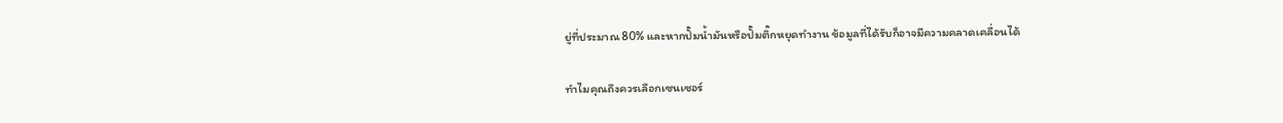ยู่ที่ประมาณ 80% และหากปั๊มน้ำมันหรือปั๊มติ๊กหยุดทำงาน ข้อมูลที่ได้รับก็อาจมีความคลาดเคลื่อนได้

ทำไมคุณถึงควรเลือกเซนเซอร์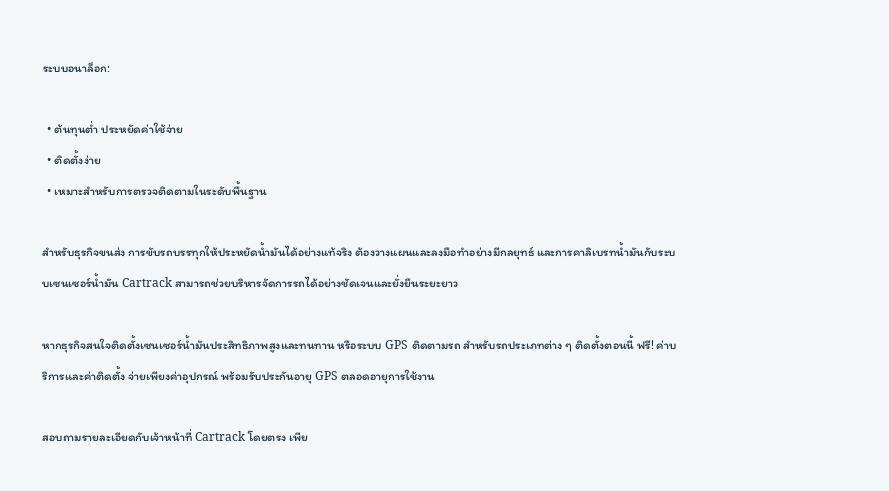ระบบอนาล็อก:

  • ต้นทุนต่ำ ประหยัดค่าใช้จ่าย
  • ติดตั้งง่าย
  • เหมาะสำหรับการตรวจติดตามในระดับพื้นฐาน

สำหรับธุรกิจขนส่ง การขับรถบรรทุกให้ประหยัดน้ำมันได้อย่างแท้จริง ต้องวางแผนและลงมือทำอย่างมีกลยุทธ์ และการคาลิเบรทน้ำมันกับระบบเซนเซอร์น้ำมัน Cartrack สามารถช่วยบริหารจัดการรถได้อย่างชัดเจนและยั่งยืนระยะยาว

หากธุรกิจสนใจติดตั้งเซนเซอร์น้ำมันประสิทธิภาพสูงและทนทาน หรือระบบ GPS ติดตามรถ สำหรับรถประเภทต่าง ๆ ติดตั้งตอนนี้ ฟรี! ค่าบริการและค่าติดตั้ง จ่ายเพียงค่าอุปกรณ์ พร้อมรับประกันอายุ GPS ตลอดอายุการใช้งาน

สอบถามรายละเอียดกับเจ้าหน้าที่ Cartrack โดยตรง เพีย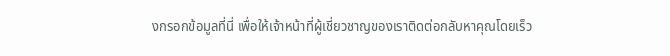งกรอกข้อมูลที่นี่ เพื่อให้เจ้าหน้าที่ผู้เชี่ยวชาญของเราติดต่อกลับหาคุณโดยเร็ว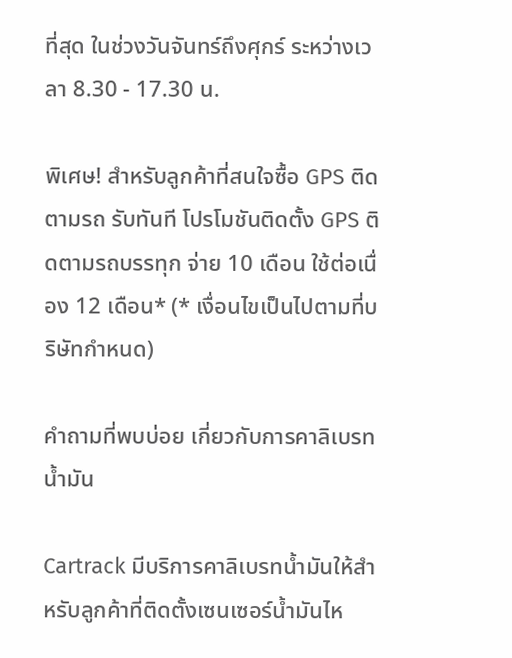ที่สุด ในช่วงวันจันทร์ถึงศุกร์ ระหว่างเวลา 8.30 - 17.30 น.

พิเศษ! สำหรับลูกค้าที่สนใจซื้อ GPS ติดตามรถ รับทันที โปรโมชันติดตั้ง GPS ติดตามรถบรรทุก จ่าย 10 เดือน ใช้ต่อเนื่อง 12 เดือน* (* เงื่อนไขเป็นไปตามที่บริษัทกำหนด)

คำถามที่พบบ่อย เกี่ยวกับการคาลิเบรทน้ำมัน

Cartrack มีบริการคาลิเบรทน้ำมันให้สำหรับลูกค้าที่ติดตั้งเซนเซอร์น้ำมันไห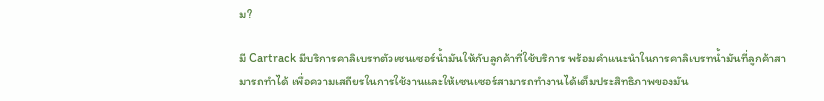ม?

มี Cartrack มีบริการคาลิเบรทตัวเซนเซอร์น้ำมันให้กับลูกค้าที่ใช้บริการ พร้อมคำแนะนำในการคาลิเบรทน้ำมันที่ลูกค้าสามารถทำได้ เพื่อความเสถียรในการใช้งานและให้เซนเซอร์สามารถทำงานได้เต็มประสิทธิภาพของมัน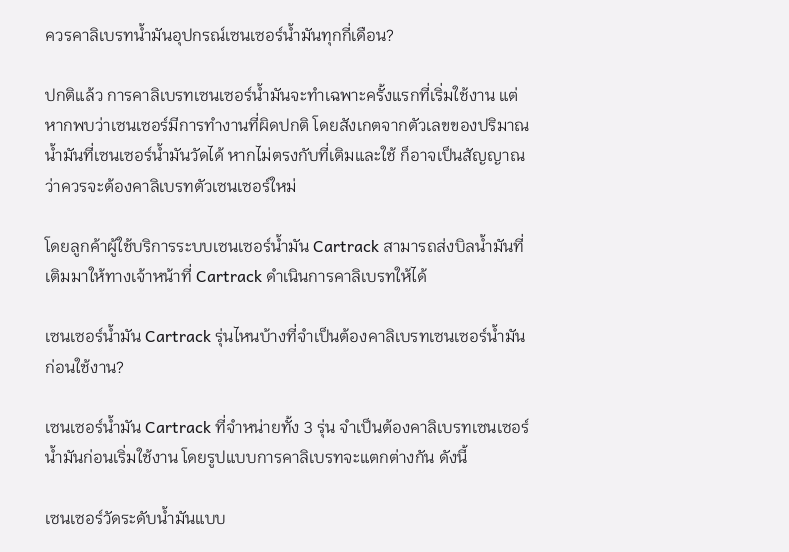ควรคาลิเบรทน้ำมันอุปกรณ์เซนเซอร์น้ำมันทุกกี่เดือน?

ปกติแล้ว การคาลิเบรทเซนเซอร์น้ำมันจะทำเฉพาะครั้งแรกที่เริ่มใช้งาน แต่หากพบว่าเซนเซอร์มีการทำงานที่ผิดปกติ โดยสังเกตจากตัวเลขของปริมาณน้ำมันที่เซนเซอร์น้ำมันวัดได้ หากไม่ตรงกับที่เติมและใช้ ก็อาจเป็นสัญญาณว่าควรจะต้องคาลิเบรทตัวเซนเซอร์ใหม่

โดยลูกค้าผู้ใช้บริการระบบเซนเซอร์น้ำมัน Cartrack สามารถส่งบิลน้ำมันที่เติมมาให้ทางเจ้าหน้าที่ Cartrack ดำเนินการคาลิเบรทให้ได้

เซนเซอร์น้ำมัน Cartrack รุ่นไหนบ้างที่จำเป็นต้องคาลิเบรทเซนเซอร์น้ำมันก่อนใช้งาน?

เซนเซอร์น้ำมัน Cartrack ที่จำหน่ายทั้ง 3 รุ่น จำเป็นต้องคาลิเบรทเซนเซอร์น้ำมันก่อนเริ่มใช้งาน โดยรูปแบบการคาลิเบรทจะแตกต่างกัน ดังนี้

เซนเซอร์วัดระดับน้ำมันแบบ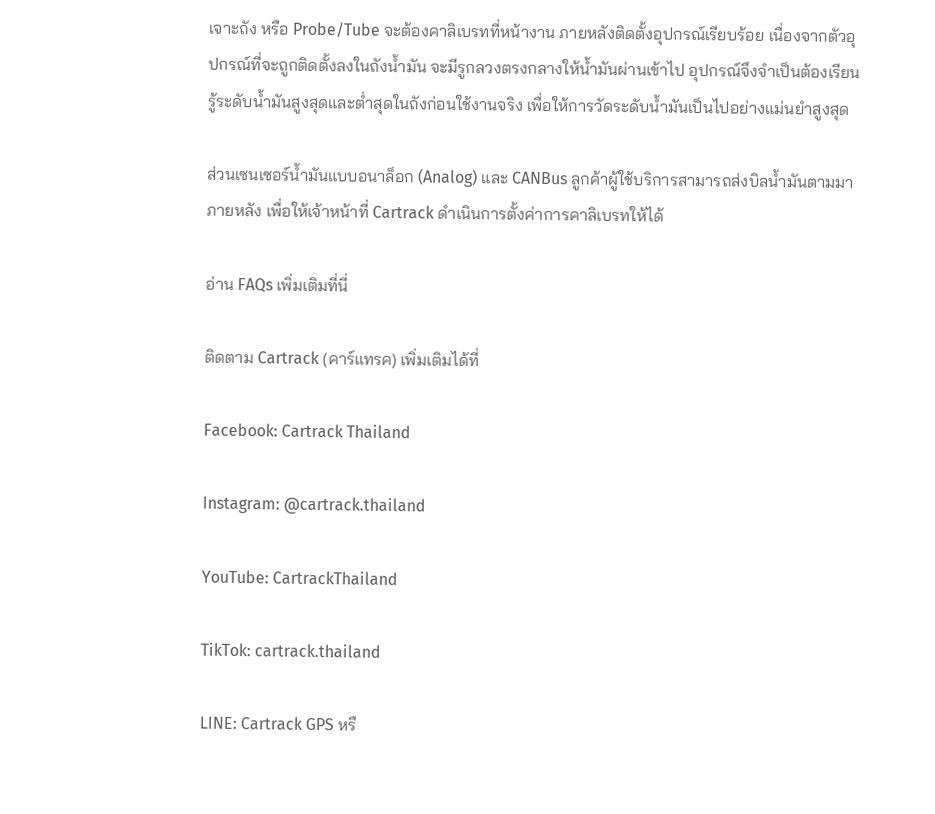เจาะถัง หรือ Probe/Tube จะต้องคาลิเบรทที่หน้างาน ภายหลังติดตั้งอุปกรณ์เรียบร้อย เนื่องจากตัวอุปกรณ์ที่จะถูกติดตั้งลงในถังน้ำมัน จะมีรูกลวงตรงกลางให้น้ำมันผ่านเข้าไป อุปกรณ์จึงจำเป็นต้องเรียนรู้ระดับน้ำมันสูงสุดและต่ำสุดในถังก่อนใช้งานจริง เพื่อให้การวัดระดับน้ำมันเป็นไปอย่างแม่นยำสูงสุด

ส่วนเซนเซอร์น้ำมันแบบอนาล็อก (Analog) และ CANBus ลูกค้าผู้ใช้บริการสามารถส่งบิลน้ำมันตามมาภายหลัง เพื่อให้เจ้าหน้าที่ Cartrack ดำเนินการตั้งค่าการคาลิเบรทให้ได้

อ่าน FAQs เพิ่มเติมที่นี่

ติดตาม Cartrack (คาร์แทรค) เพิ่มเติมได้ที่

Facebook: Cartrack Thailand

Instagram: @cartrack.thailand

YouTube: CartrackThailand

TikTok: cartrack.thailand

LINE: Cartrack GPS หรื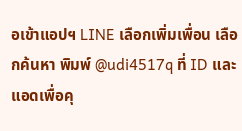อเข้าแอปฯ LINE เลือกเพิ่มเพื่อน เลือกค้นหา พิมพ์ @udi4517q ที่ ID และแอดเพื่อคุ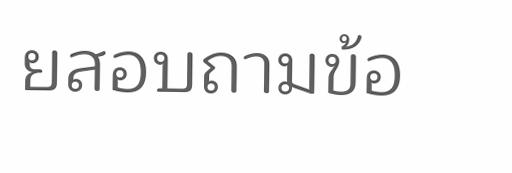ยสอบถามข้อ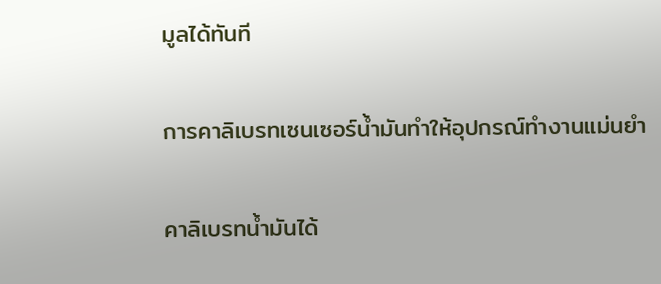มูลได้ทันที

การคาลิเบรทเซนเซอร์น้ำมันทำให้อุปกรณ์ทำงานแม่นยำ

คาลิเบรทน้ำมันได้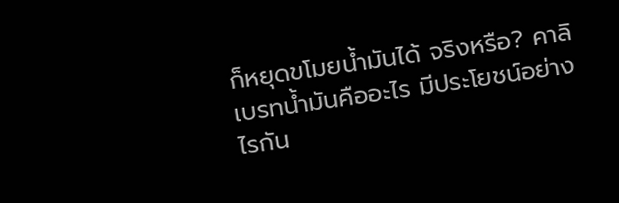ก็หยุดขโมยน้ำมันได้ จริงหรือ? คาลิเบรทน้ำมันคืออะไร มีประโยชน์อย่างไรกัน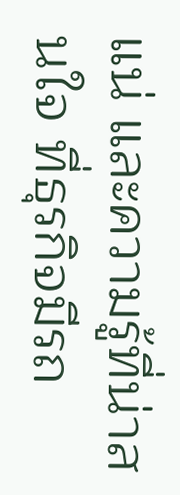แน่ และความรู้ที่น่าสนใจ ที่ธุรกิจมีรถ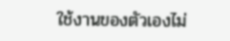ใช้งานของตัวเองไม่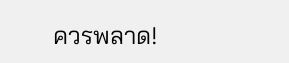ควรพลาด!